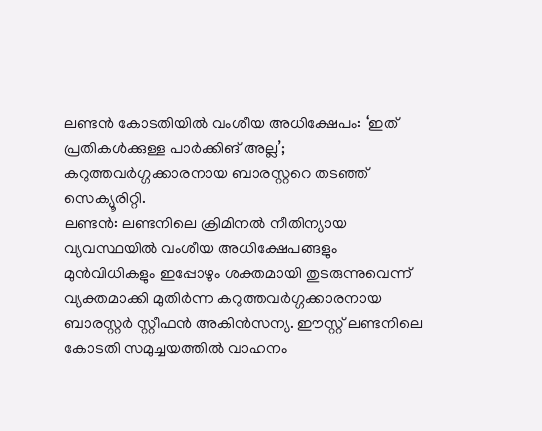ലണ്ടൻ കോടതിയിൽ വംശീയ അധിക്ഷേപം: ‘ഇത് പ്രതികൾക്കുള്ള പാർക്കിങ് അല്ല’; കറുത്തവർഗ്ഗക്കാരനായ ബാരസ്റ്ററെ തടഞ്ഞ് സെക്യൂരിറ്റി.
ലണ്ടൻ: ലണ്ടനിലെ ക്രിമിനൽ നീതിന്യായ വ്യവസ്ഥയിൽ വംശീയ അധിക്ഷേപങ്ങളും മുൻവിധികളും ഇപ്പോഴും ശക്തമായി തുടരുന്നുവെന്ന് വ്യക്തമാക്കി മുതിർന്ന കറുത്തവർഗ്ഗക്കാരനായ ബാരസ്റ്റർ സ്റ്റീഫൻ അകിൻസന്യ. ഈസ്റ്റ് ലണ്ടനിലെ കോടതി സമുച്ചയത്തിൽ വാഹനം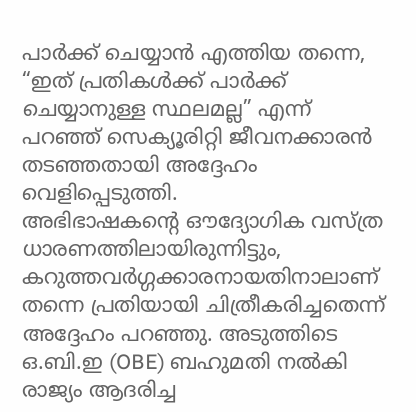പാർക്ക് ചെയ്യാൻ എത്തിയ തന്നെ, “ഇത് പ്രതികൾക്ക് പാർക്ക് ചെയ്യാനുള്ള സ്ഥലമല്ല” എന്ന് പറഞ്ഞ് സെക്യൂരിറ്റി ജീവനക്കാരൻ തടഞ്ഞതായി അദ്ദേഹം വെളിപ്പെടുത്തി.
അഭിഭാഷകന്റെ ഔദ്യോഗിക വസ്ത്ര ധാരണത്തിലായിരുന്നിട്ടും, കറുത്തവർഗ്ഗക്കാരനായതിനാലാണ് തന്നെ പ്രതിയായി ചിത്രീകരിച്ചതെന്ന് അദ്ദേഹം പറഞ്ഞു. അടുത്തിടെ ഒ.ബി.ഇ (OBE) ബഹുമതി നൽകി രാജ്യം ആദരിച്ച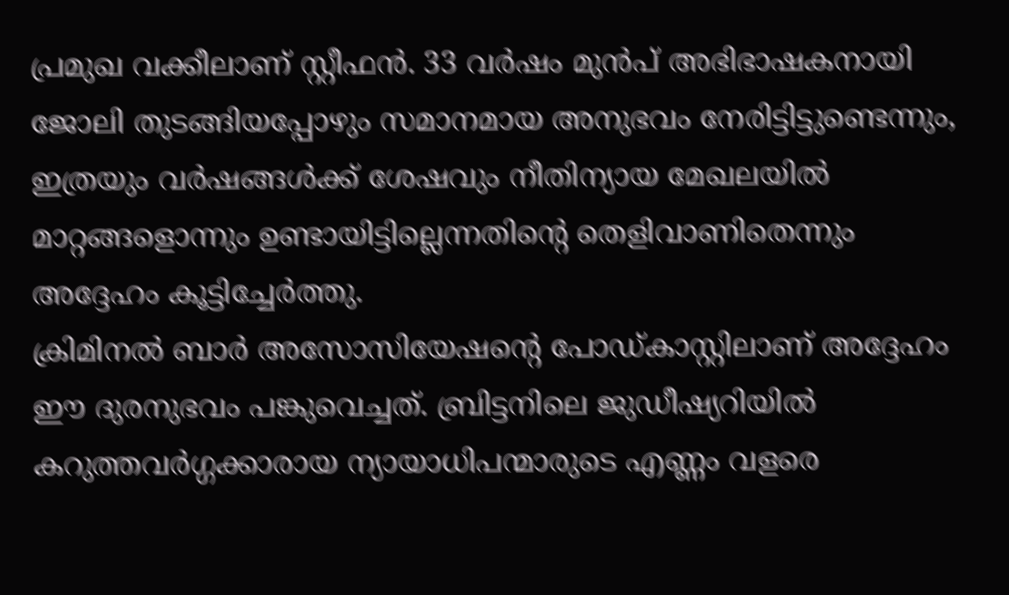പ്രമുഖ വക്കീലാണ് സ്റ്റീഫൻ. 33 വർഷം മുൻപ് അഭിഭാഷകനായി ജോലി തുടങ്ങിയപ്പോഴും സമാനമായ അനുഭവം നേരിട്ടിട്ടുണ്ടെന്നും, ഇത്രയും വർഷങ്ങൾക്ക് ശേഷവും നീതിന്യായ മേഖലയിൽ മാറ്റങ്ങളൊന്നും ഉണ്ടായിട്ടില്ലെന്നതിന്റെ തെളിവാണിതെന്നും അദ്ദേഹം കൂട്ടിച്ചേർത്തു.
ക്രിമിനൽ ബാർ അസോസിയേഷന്റെ പോഡ്കാസ്റ്റിലാണ് അദ്ദേഹം ഈ ദുരനുഭവം പങ്കുവെച്ചത്. ബ്രിട്ടനിലെ ജുഡീഷ്യറിയിൽ കറുത്തവർഗ്ഗക്കാരായ ന്യായാധിപന്മാരുടെ എണ്ണം വളരെ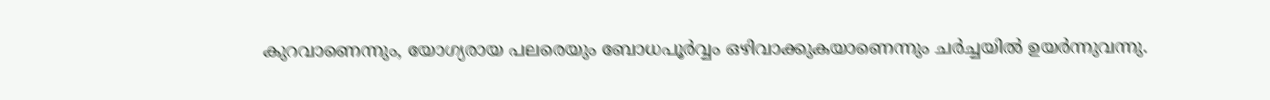കുറവാണെന്നും, യോഗ്യരായ പലരെയും ബോധപൂർവ്വം ഒഴിവാക്കുകയാണെന്നും ചർച്ചയിൽ ഉയർന്നുവന്നു.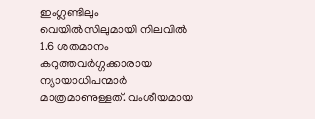ഇംഗ്ലണ്ടിലും വെയിൽസിലുമായി നിലവിൽ 1.6 ശതമാനം കറുത്തവർഗ്ഗക്കാരായ ന്യായാധിപന്മാർ മാത്രമാണുള്ളത്. വംശീയമായ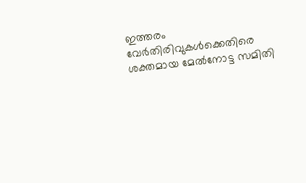ഇത്തരം വേർതിരിവുകൾക്കെതിരെ ശക്തമായ മേൽനോട്ട സമിതി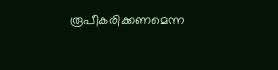രൂപീകരിക്കണമെന്ന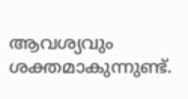ആവശ്യവും ശക്തമാകുന്നുണ്ട്.